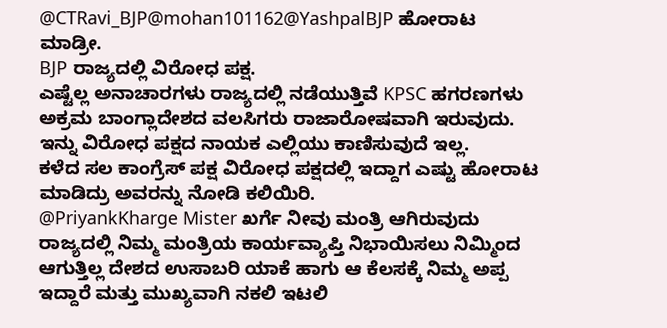@CTRavi_BJP@mohan101162@YashpalBJP ಹೋರಾಟ ಮಾಡ್ರೀ.
BJP ರಾಜ್ಯದಲ್ಲಿ ವಿರೋಧ ಪಕ್ಷ.
ಎಷ್ಟೆಲ್ಲ ಅನಾಚಾರಗಳು ರಾಜ್ಯದಲ್ಲಿ ನಡೆಯುತ್ತಿವೆ KPSC ಹಗರಣಗಳು
ಅಕ್ರಮ ಬಾಂಗ್ಲಾದೇಶದ ವಲಸಿಗರು ರಾಜಾರೋಷವಾಗಿ ಇರುವುದು.
ಇನ್ನು ವಿರೋಧ ಪಕ್ಷದ ನಾಯಕ ಎಲ್ಲಿಯು ಕಾಣಿಸುವುದೆ ಇಲ್ಲ.
ಕಳೆದ ಸಲ ಕಾಂಗ್ರೆಸ್ ಪಕ್ಷ ವಿರೋಧ ಪಕ್ಷದಲ್ಲಿ ಇದ್ದಾಗ ಎಷ್ಟು ಹೋರಾಟ ಮಾಡಿದ್ರು ಅವರನ್ನು ನೋಡಿ ಕಲಿಯಿರಿ.
@PriyankKharge Mister ಖರ್ಗೆ ನೀವು ಮಂತ್ರಿ ಆಗಿರುವುದು ರಾಜ್ಯದಲ್ಲಿ ನಿಮ್ಮ ಮಂತ್ರಿಯ ಕಾರ್ಯವ್ಯಾಪ್ತಿ ನಿಭಾಯಿಸಲು ನಿಮ್ಮಿಂದ ಆಗುತ್ತಿಲ್ಲ ದೇಶದ ಉಸಾಬರಿ ಯಾಕೆ ಹಾಗು ಆ ಕೆಲಸಕ್ಕೆ ನಿಮ್ಮ ಅಪ್ಪ ಇದ್ದಾರೆ ಮತ್ತು ಮುಖ್ಯವಾಗಿ ನಕಲಿ ಇಟಲಿ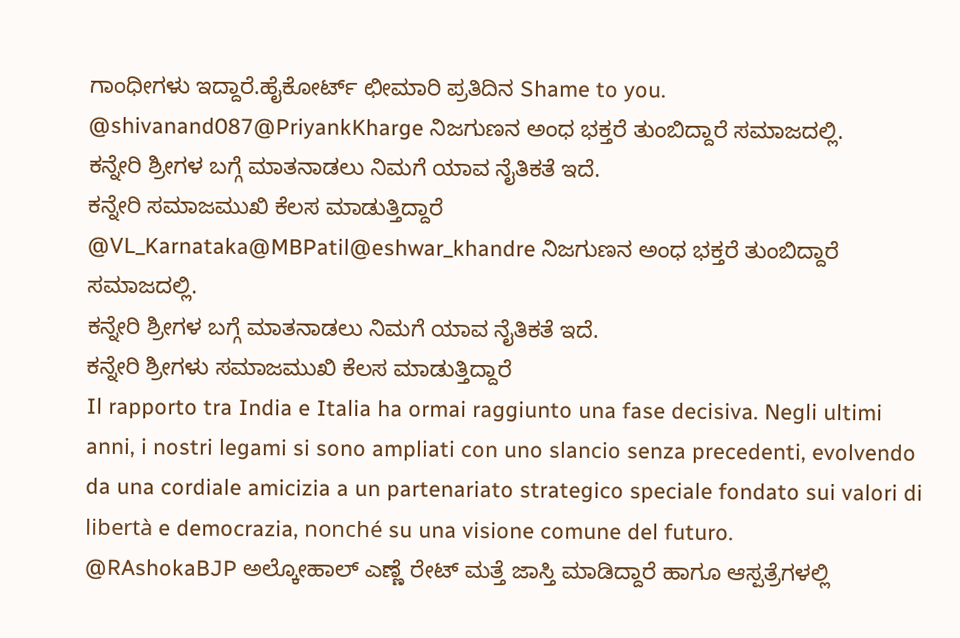ಗಾಂಧೀಗಳು ಇದ್ದಾರೆ.ಹೈಕೋರ್ಟ್ ಛೀಮಾರಿ ಪ್ರತಿದಿನ Shame to you.
@shivanand087@PriyankKharge ನಿಜಗುಣನ ಅಂಧ ಭಕ್ತರೆ ತುಂಬಿದ್ದಾರೆ ಸಮಾಜದಲ್ಲಿ.
ಕನ್ನೇರಿ ಶ್ರೀಗಳ ಬಗ್ಗೆ ಮಾತನಾಡಲು ನಿಮಗೆ ಯಾವ ನೈತಿಕತೆ ಇದೆ.
ಕನ್ನೇರಿ ಸಮಾಜಮುಖಿ ಕೆಲಸ ಮಾಡುತ್ತಿದ್ದಾರೆ
@VL_Karnataka@MBPatil@eshwar_khandre ನಿಜಗುಣನ ಅಂಧ ಭಕ್ತರೆ ತುಂಬಿದ್ದಾರೆ ಸಮಾಜದಲ್ಲಿ.
ಕನ್ನೇರಿ ಶ್ರೀಗಳ ಬಗ್ಗೆ ಮಾತನಾಡಲು ನಿಮಗೆ ಯಾವ ನೈತಿಕತೆ ಇದೆ.
ಕನ್ನೇರಿ ಶ್ರೀಗಳು ಸಮಾಜಮುಖಿ ಕೆಲಸ ಮಾಡುತ್ತಿದ್ದಾರೆ
Il rapporto tra India e Italia ha ormai raggiunto una fase decisiva. Negli ultimi anni, i nostri legami si sono ampliati con uno slancio senza precedenti, evolvendo da una cordiale amicizia a un partenariato strategico speciale fondato sui valori di libertà e democrazia, nonché su una visione comune del futuro.
@RAshokaBJP ಅಲ್ಕೋಹಾಲ್ ಎಣ್ಣೆ ರೇಟ್ ಮತ್ತೆ ಜಾಸ್ತಿ ಮಾಡಿದ್ದಾರೆ ಹಾಗೂ ಆಸ್ಪತ್ರೆಗಳಲ್ಲಿ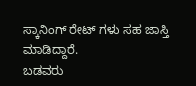ಸ್ಕಾನಿಂಗ್ ರೇಟ್ ಗಳು ಸಹ ಜಾಸ್ತಿ ಮಾಡಿದ್ದಾರೆ.
ಬಡವರು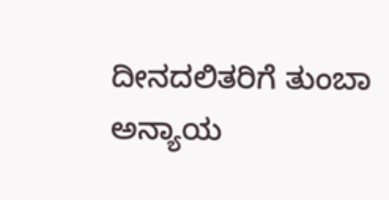ದೀನದಲಿತರಿಗೆ ತುಂಬಾ ಅನ್ಯಾಯ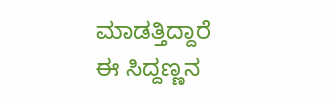ಮಾಡತ್ತಿದ್ದಾರೆ ಈ ಸಿದ್ದಣ್ಣನ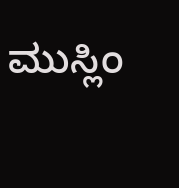ಮುಸ್ಲಿಂ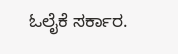ಓಲೈಕೆ ಸರ್ಕಾರ.